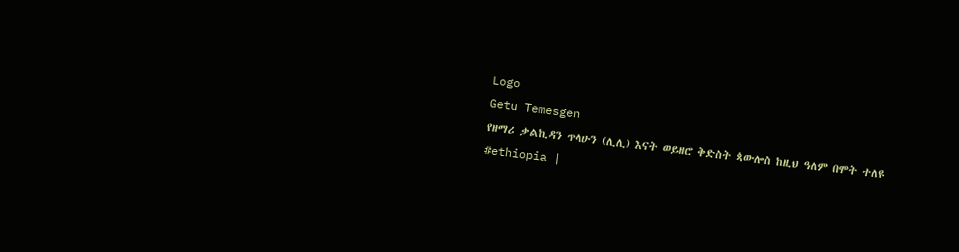Logo
Getu Temesgen
የዘማሪ ቃልኪዳን ጥላሁን (ሊሊ) እናት ወይዘሮ ቅድስት ጳውሎስ ከዚህ ዓለም በሞት ተለዩ
#ethiopia |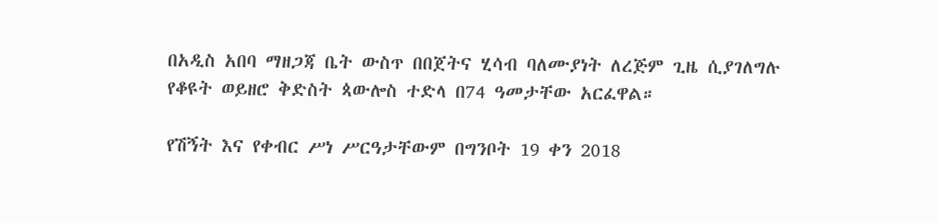በአዲስ አበባ ማዘጋጃ ቤት ውስጥ በበጀትና ሂሳብ ባለሙያነት ለረጅም ጊዜ ሲያገለግሉ የቆዩት ወይዘሮ ቅድስት ጳውሎስ ተድላ በ74 ዓመታቸው አርፈዋል።

የሽኝት እና የቀብር ሥነ ሥርዓታቸውም በግንቦት 19 ቀን 2018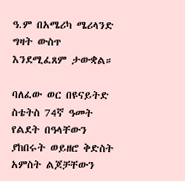ዓ.ም በአሜሪካ ሜሪላንድ ግዛት ውስጥ እንደሚፈጸም ታውቋል።

ባለፈው ወር በዩናይትድ ስቴትስ 74ኛ ዓመት የልደት በዓላቸውን ያከበሩት ወይዘሮ ቅድስት አምስት ልጆቻቸውን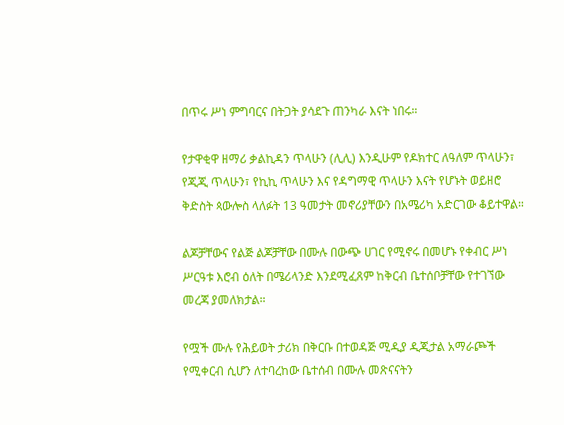በጥሩ ሥነ ምግባርና በትጋት ያሳደጉ ጠንካራ እናት ነበሩ።

የታዋቂዋ ዘማሪ ቃልኪዳን ጥላሁን (ሊሊ) እንዲሁም የዶክተር ለዓለም ጥላሁን፣ የጂጂ ጥላሁን፣ የኪኪ ጥላሁን እና የዳግማዊ ጥላሁን እናት የሆኑት ወይዘሮ ቅድስት ጳውሎስ ላለፉት 13 ዓመታት መኖሪያቸውን በአሜሪካ አድርገው ቆይተዋል።

ልጆቻቸውና የልጅ ልጆቻቸው በሙሉ በውጭ ሀገር የሚኖሩ በመሆኑ የቀብር ሥነ ሥርዓቱ እሮብ ዕለት በሜሪላንድ እንደሚፈጸም ከቅርብ ቤተሰቦቻቸው የተገኘው መረጃ ያመለክታል።

የሟች ሙሉ የሕይወት ታሪክ በቅርቡ በተወዳጅ ሚዲያ ዲጂታል አማራጮች የሚቀርብ ሲሆን ለተባረከው ቤተሰብ በሙሉ መጽናናትን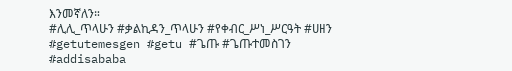እንመኛለን።
#ሊሊ_ጥላሁን #ቃልኪዳን_ጥላሁን #የቀብር_ሥነ_ሥርዓት #ሀዘን #getutemesgen #getu #ጌጡ #ጌጡተመስገን #addisababa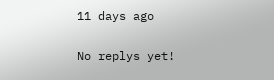11 days ago

No replys yet!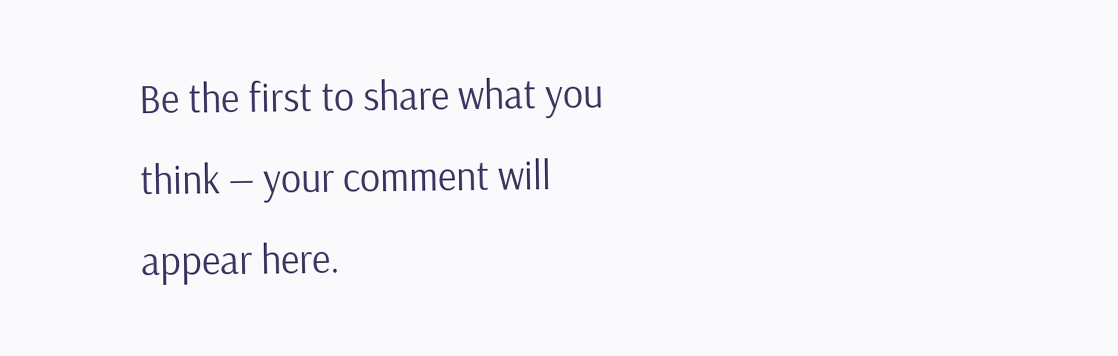Be the first to share what you think — your comment will appear here.